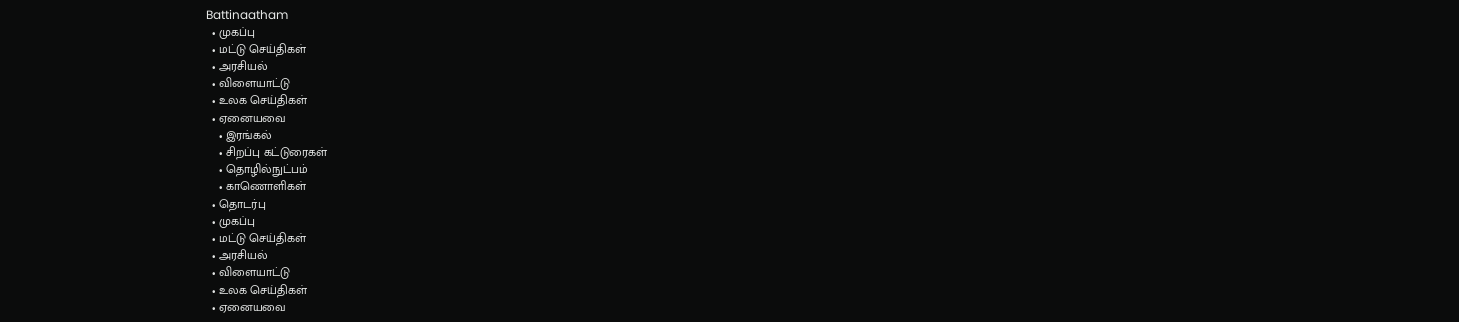Battinaatham
  • முகப்பு
  • மட்டு செய்திகள்
  • அரசியல்
  • விளையாட்டு
  • உலக செய்திகள்
  • ஏனையவை
    • இரங்கல்
    • சிறப்பு கட்டுரைகள்
    • தொழில்நுட்பம்
    • காணொளிகள்
  • தொடர்பு
  • முகப்பு
  • மட்டு செய்திகள்
  • அரசியல்
  • விளையாட்டு
  • உலக செய்திகள்
  • ஏனையவை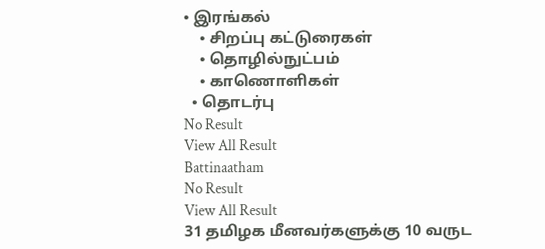• இரங்கல்
    • சிறப்பு கட்டுரைகள்
    • தொழில்நுட்பம்
    • காணொளிகள்
  • தொடர்பு
No Result
View All Result
Battinaatham
No Result
View All Result
31 தமிழக மீனவர்களுக்கு 10 வருட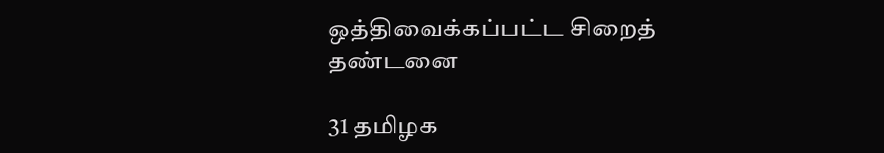ஒத்திவைக்கப்பட்ட சிறைத் தண்டனை

31 தமிழக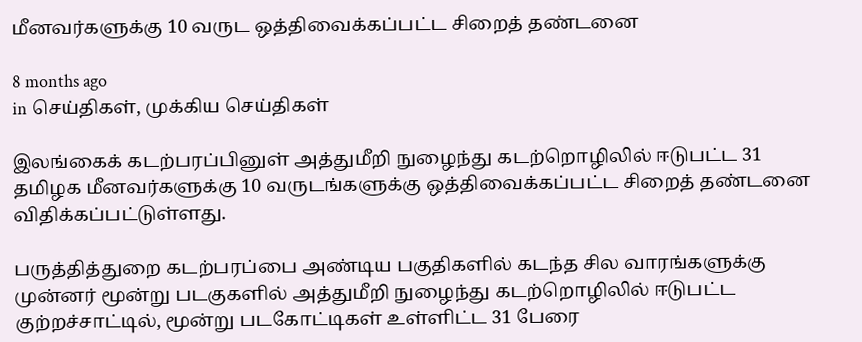மீனவர்களுக்கு 10 வருட ஒத்திவைக்கப்பட்ட சிறைத் தண்டனை

8 months ago
in செய்திகள், முக்கிய செய்திகள்

இலங்கைக் கடற்பரப்பினுள் அத்துமீறி நுழைந்து கடற்றொழிலில் ஈடுபட்ட 31 தமிழக மீனவர்களுக்கு 10 வருடங்களுக்கு ஒத்திவைக்கப்பட்ட சிறைத் தண்டனை விதிக்கப்பட்டுள்ளது.

பருத்தித்துறை கடற்பரப்பை அண்டிய பகுதிகளில் கடந்த சில வாரங்களுக்கு முன்னர் மூன்று படகுகளில் அத்துமீறி நுழைந்து கடற்றொழிலில் ஈடுபட்ட குற்றச்சாட்டில், மூன்று படகோட்டிகள் உள்ளிட்ட 31 பேரை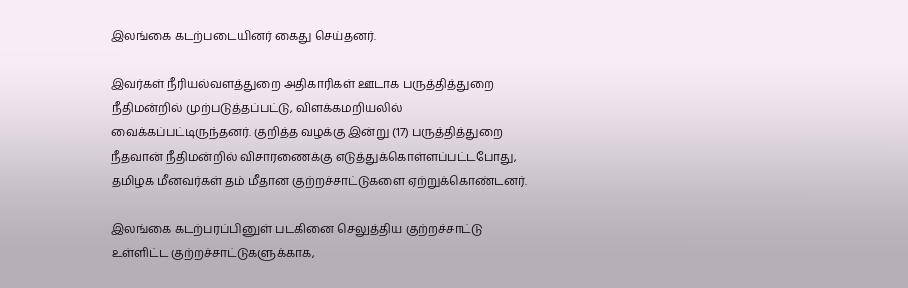இலங்கை கடற்படையினர் கைது செய்தனர்.

இவர்கள் நீரியல்வளத்துறை அதிகாரிகள் ஊடாக பருத்தித்துறை நீதிமன்றில் முற்படுத்தப்பட்டு, விளக்கமறியலில் வைக்கப்பட்டிருந்தனர். குறித்த வழக்கு இன்று (17) பருத்தித்துறை நீதவான் நீதிமன்றில் விசாரணைக்கு எடுத்துக்கொள்ளப்பட்டபோது, தமிழக மீனவர்கள் தம் மீதான குற்றச்சாட்டுகளை ஏற்றுக்கொண்டனர்.

இலங்கை கடற்பரப்பினுள் படகினை செலுத்திய குற்றச்சாட்டு உள்ளிட்ட குற்றச்சாட்டுகளுக்காக,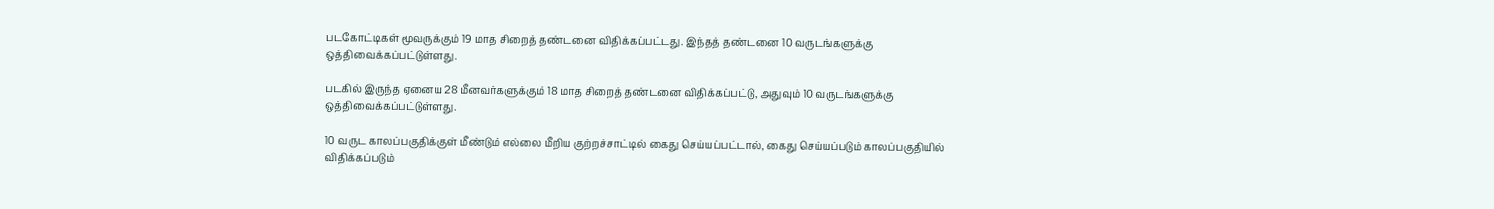படகோட்டிகள் மூவருக்கும் 19 மாத சிறைத் தண்டனை விதிக்கப்பட்டது. இந்தத் தண்டனை 10 வருடங்களுக்கு ஒத்திவைக்கப்பட்டுள்ளது.

படகில் இருந்த ஏனைய 28 மீனவர்களுக்கும் 18 மாத சிறைத் தண்டனை விதிக்கப்பட்டு, அதுவும் 10 வருடங்களுக்கு ஒத்திவைக்கப்பட்டுள்ளது.

10 வருட காலப்பகுதிக்குள் மீண்டும் எல்லை மீறிய குற்றச்சாட்டில் கைது செய்யப்பட்டால், கைது செய்யப்படும் காலப்பகுதியில் விதிக்கப்படும்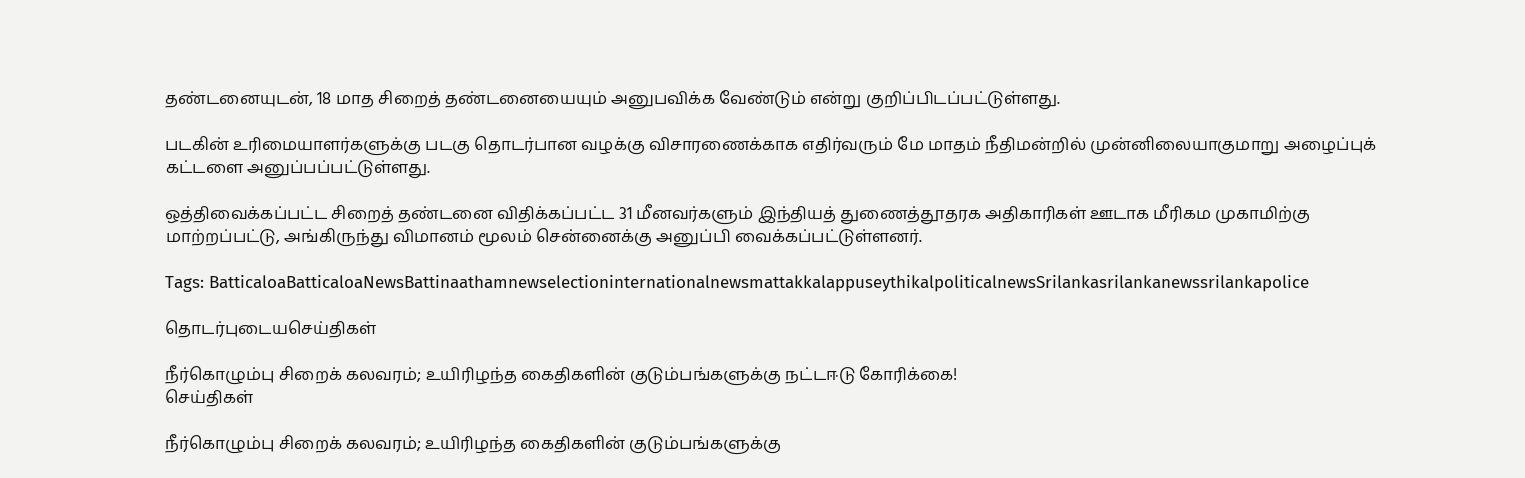தண்டனையுடன், 18 மாத சிறைத் தண்டனையையும் அனுபவிக்க வேண்டும் என்று குறிப்பிடப்பட்டுள்ளது.

படகின் உரிமையாளர்களுக்கு படகு தொடர்பான வழக்கு விசாரணைக்காக எதிர்வரும் மே மாதம் நீதிமன்றில் முன்னிலையாகுமாறு அழைப்புக் கட்டளை அனுப்பப்பட்டுள்ளது.

ஒத்திவைக்கப்பட்ட சிறைத் தண்டனை விதிக்கப்பட்ட 31 மீனவர்களும் இந்தியத் துணைத்தூதரக அதிகாரிகள் ஊடாக மீரிகம முகாமிற்கு மாற்றப்பட்டு, அங்கிருந்து விமானம் மூலம் சென்னைக்கு அனுப்பி வைக்கப்பட்டுள்ளனர்.

Tags: BatticaloaBatticaloaNewsBattinaathamnewselectioninternationalnewsmattakkalappuseythikalpoliticalnewsSrilankasrilankanewssrilankapolice

தொடர்புடையசெய்திகள்

நீர்கொழும்பு சிறைக் கலவரம்; உயிரிழந்த கைதிகளின் குடும்பங்களுக்கு நட்டஈடு கோரிக்கை!
செய்திகள்

நீர்கொழும்பு சிறைக் கலவரம்; உயிரிழந்த கைதிகளின் குடும்பங்களுக்கு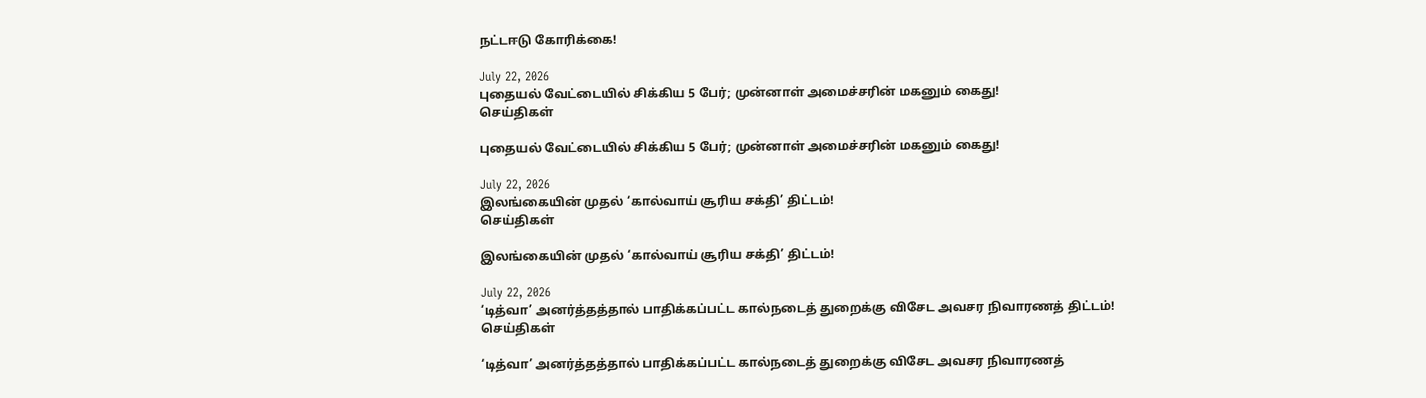நட்டஈடு கோரிக்கை!

July 22, 2026
புதையல் வேட்டையில் சிக்கிய 5 பேர்; முன்னாள் அமைச்சரின் மகனும் கைது!
செய்திகள்

புதையல் வேட்டையில் சிக்கிய 5 பேர்; முன்னாள் அமைச்சரின் மகனும் கைது!

July 22, 2026
இலங்கையின் முதல் ‘கால்வாய் சூரிய சக்தி’ திட்டம்!
செய்திகள்

இலங்கையின் முதல் ‘கால்வாய் சூரிய சக்தி’ திட்டம்!

July 22, 2026
‘டித்வா’ அனர்த்தத்தால் பாதிக்கப்பட்ட கால்நடைத் துறைக்கு விசேட அவசர நிவாரணத் திட்டம்!
செய்திகள்

‘டித்வா’ அனர்த்தத்தால் பாதிக்கப்பட்ட கால்நடைத் துறைக்கு விசேட அவசர நிவாரணத்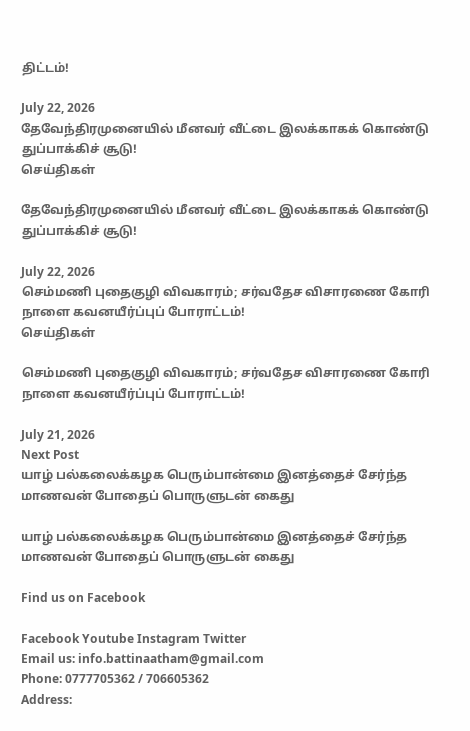திட்டம்!

July 22, 2026
தேவேந்திரமுனையில் மீனவர் வீட்டை இலக்காகக் கொண்டு துப்பாக்கிச் சூடு!
செய்திகள்

தேவேந்திரமுனையில் மீனவர் வீட்டை இலக்காகக் கொண்டு துப்பாக்கிச் சூடு!

July 22, 2026
செம்மணி புதைகுழி விவகாரம்; சர்வதேச விசாரணை கோரி நாளை கவனயீர்ப்புப் போராட்டம்!
செய்திகள்

செம்மணி புதைகுழி விவகாரம்; சர்வதேச விசாரணை கோரி நாளை கவனயீர்ப்புப் போராட்டம்!

July 21, 2026
Next Post
யாழ் பல்கலைக்கழக பெரும்பான்மை இனத்தைச் சேர்ந்த மாணவன் போதைப் பொருளுடன் கைது

யாழ் பல்கலைக்கழக பெரும்பான்மை இனத்தைச் சேர்ந்த மாணவன் போதைப் பொருளுடன் கைது

Find us on Facebook

Facebook Youtube Instagram Twitter
Email us: info.battinaatham@gmail.com
Phone: 0777705362 / 706605362
Address: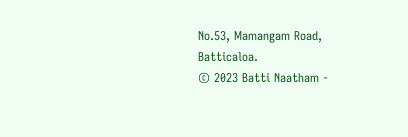No.53, Mamangam Road, Batticaloa.
© 2023 Batti Naatham -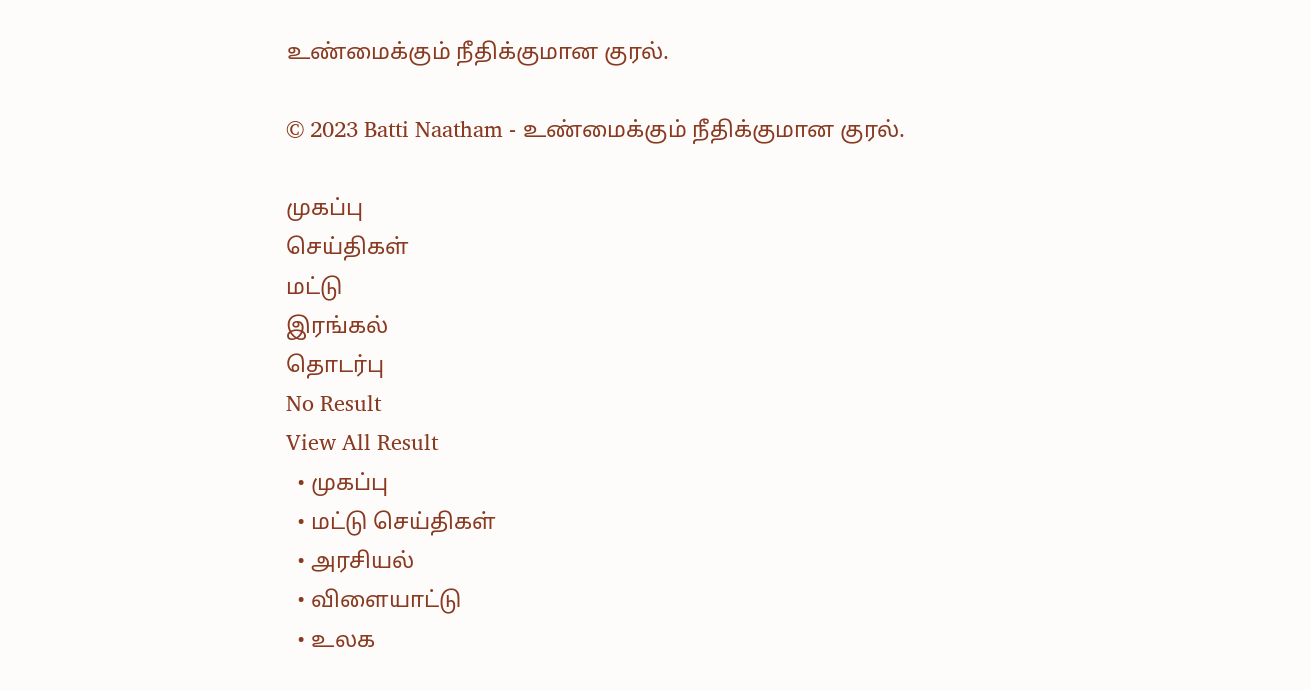உண்மைக்கும் நீதிக்குமான குரல்.

© 2023 Batti Naatham - உண்மைக்கும் நீதிக்குமான குரல்.

முகப்பு
செய்திகள்
மட்டு
இரங்கல்
தொடர்பு
No Result
View All Result
  • முகப்பு
  • மட்டு செய்திகள்
  • அரசியல்
  • விளையாட்டு
  • உலக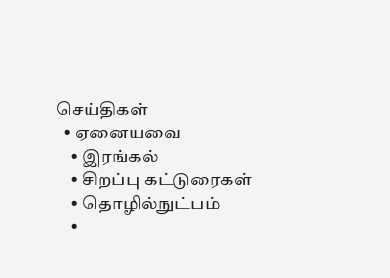செய்திகள்
  • ஏனையவை
    • இரங்கல்
    • சிறப்பு கட்டுரைகள்
    • தொழில்நுட்பம்
    •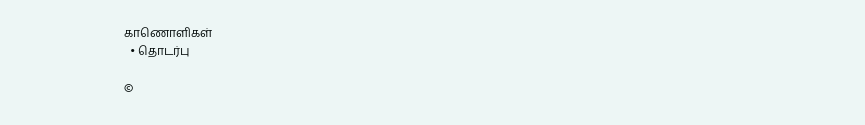காணொளிகள்
  • தொடர்பு

©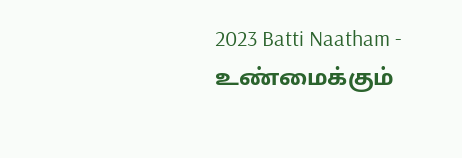2023 Batti Naatham - உண்மைக்கும்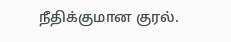நீதிக்குமான குரல்.